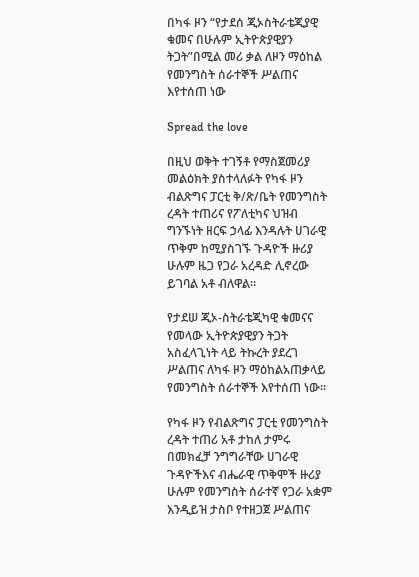በካፋ ዞን “የታደሰ ጂኦስትራቴጂያዊ ቁመና በሁሉም ኢትዮጵያዊያን ትጋት”በሚል መሪ ቃል ለዞን ማዕከል የመንግስት ሰራተኞች ሥልጠና እየተሰጠ ነው

Spread the love

በዚህ ወቅት ተገኝቶ የማስጀመሪያ መልዕክት ያስተላለፉት የካፋ ዞን ብልጽግና ፓርቲ ቅ/ጽ/ቤት የመንግስት ረዳት ተጠሪና የፖለቲካና ህዝብ ግንኙነት ዘርፍ ኃላፊ እንዳሉት ሀገራዊ ጥቅም ከሚያስገኙ ጉዳዮች ዙሪያ ሁሉም ዜጋ የጋራ አረዳድ ሊኖረው ይገባል አቶ ብለዋል።

የታደሠ ጂኦ-ስትራቴጂካዊ ቁመናና የመላው ኢትዮጵያዊያን ትጋት አስፈላጊነት ላይ ትኩረት ያደረገ ሥልጠና ለካፋ ዞን ማዕከልአጠቃላይ የመንግስት ሰራተኞች እየተሰጠ ነው።

የካፋ ዞን የብልጽግና ፓርቲ የመንግስት ረዳት ተጠሪ አቶ ታከለ ታምሩ በመክፈቻ ንግግራቸው ሀገራዊ ጉዳዮችእና ብሔራዊ ጥቅሞች ዙሪያ ሁሉም የመንግስት ሰራተኛ የጋራ አቋም እንዲይዝ ታስቦ የተዘጋጀ ሥልጠና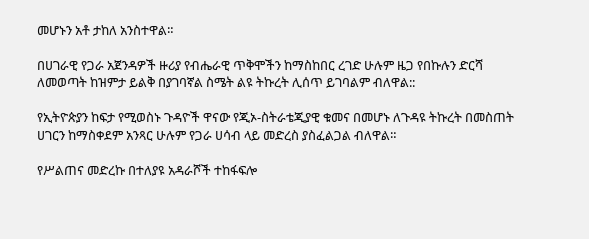መሆኑን አቶ ታከለ አንስተዋል።

በሀገራዊ የጋራ አጀንዳዎች ዙሪያ የብሔራዊ ጥቅሞችን ከማስከበር ረገድ ሁሉም ዜጋ የበኩሉን ድርሻ ለመወጣት ከዝምታ ይልቅ በያገባኛል ስሜት ልዩ ትኩረት ሊሰጥ ይገባልም ብለዋል::

የኢትዮጵያን ከፍታ የሚወስኑ ጉዳዮች ዋናው የጂኦ-ስትራቴጂያዊ ቁመና በመሆኑ ለጉዳዩ ትኩረት በመስጠት ሀገርን ከማስቀደም አንጻር ሁሉም የጋራ ሀሳብ ላይ መድረስ ያስፈልጋል ብለዋል።

የሥልጠና መድረኩ በተለያዩ አዳራሾች ተከፋፍሎ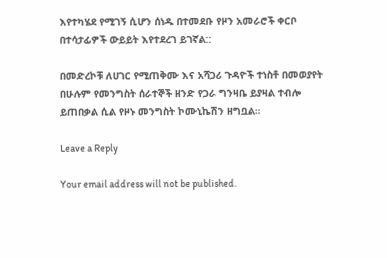እየተካሄደ የሚገኝ ሲሆን ሰነዱ በተመደቡ የዞን አመራሮች ቀርቦ በተሳታፊዎች ውይይት እየተደረገ ይገኛል::

በመድረኮቹ ለሀገር የሚጠቅሙ እና አሻጋሪ ጉዳዮች ተነስቶ በመወያየት በሁሉም የመንግስት ሰራተኞች ዘንድ የጋራ ግንዛቤ ይያዛል ተብሎ ይጠበቃል ሲል የዞኑ መንግስት ኮሙኒኬሽን ዘግቧል።

Leave a Reply

Your email address will not be published.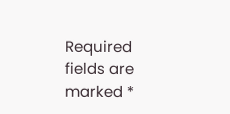Required fields are marked *